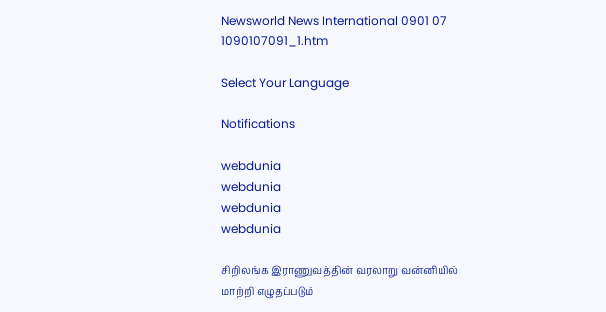Newsworld News International 0901 07 1090107091_1.htm

Select Your Language

Notifications

webdunia
webdunia
webdunia
webdunia

சி‌றில‌ங்க இராணுவ‌த்‌தி‌ன் வரலாறு வ‌ன்‌னி‌யி‌ல் மா‌ற்‌றி எழுத‌ப்படு‌ம்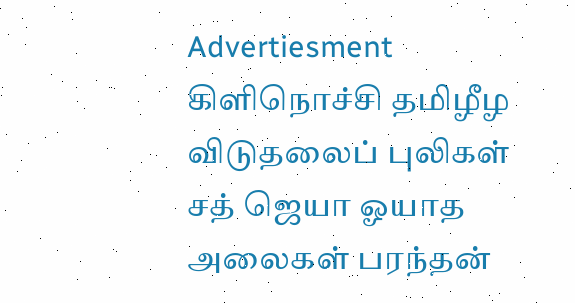Advertiesment
கிளிநொச்சி தமிழீழ விடுதலைப் புலிகள் சத் ஜெயா ஓயாத அலைகள் பரந்தன்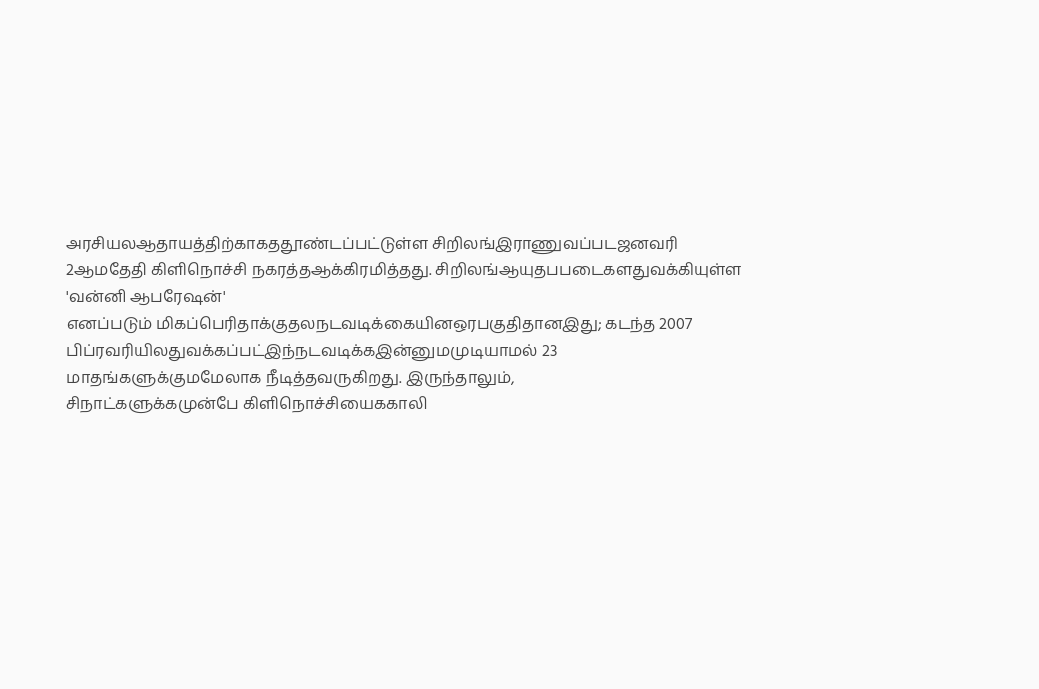அர‌சிய‌லஆதாய‌த்‌தி‌‌ற்காக‌ததூ‌ண்ட‌ப்ப‌ட்டு‌ள்ள ‌சி‌றில‌ங்இராணுவ‌ப்படஜனவ‌ரி 2ஆ‌மதே‌தி ‌கி‌ளிநொ‌ச்‌சி நகர‌த்தஆ‌க்‌கிர‌மி‌த்தது. சி‌றில‌ங்ஆயுத‌பபடைக‌ளதுவ‌‌க்‌கியு‌ள்ள 'வ‌ன்‌னி ஆபரே‌ஷ‌ன்' என‌ப்படு‌ம் ‌மிக‌ப்பெ‌ரிதா‌க்குத‌லநடவடி‌க்கை‌யி‌னஒரபகு‌திதா‌னஇது; கட‌ந்த 2007 பி‌ப்ரவ‌ரி‌யி‌லதுவ‌‌க்க‌ப்ப‌ட்இ‌ந்நடவடி‌க்கஇ‌ன்னு‌மமுடியாம‌ல் 23 மாத‌ங்களு‌க்கு‌மமேலாக ‌நீடி‌த்தவரு‌கிறது. இரு‌ந்தாலு‌ம், சிநா‌ட்களு‌க்கமு‌ன்பே ‌கி‌ளிநொ‌ச்‌சியை‌ககா‌லி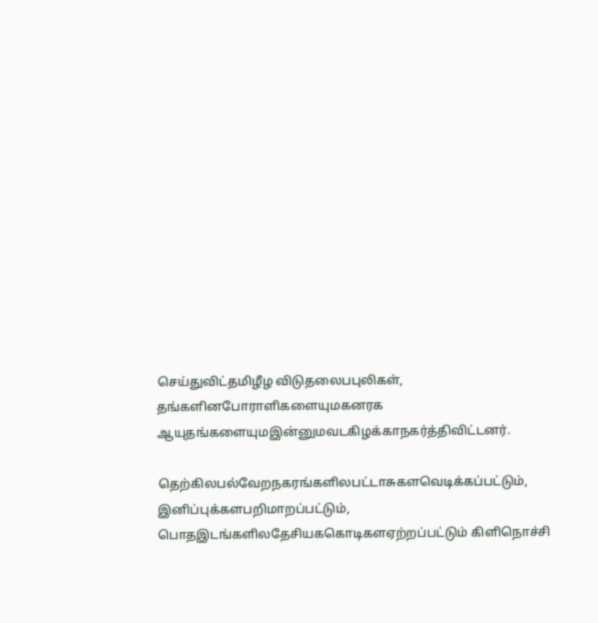செ‌ய்து‌வி‌ட்த‌மி‌ழீழ ‌விடுதலை‌பபு‌லிக‌ள், த‌ங்க‌ளி‌னபோரா‌ளிகளையு‌‌மகனரக‌ ஆயுத‌ங்களையு‌மஇ‌ன்னு‌மவட‌கிழ‌க்காநக‌ர்‌த்‌தி‌வி‌ட்டன‌ர்.

தெ‌ற்‌கி‌லப‌ல்வேறநகர‌ங்க‌ளி‌லப‌ட்டாசுக‌ளவெடி‌க்க‌ப்ப‌ட்டு‌ம், இ‌னி‌ப்பு‌க்க‌ளப‌‌றிமாற‌ப்ப‌ட்டு‌ம், பொதஇட‌ங்க‌ளி‌லதே‌சிய‌ககொ‌டிக‌ளஏ‌ற்‌ற‌ப்ப‌ட்டு‌ம் ‌கி‌ளிநொ‌ச்‌‌சி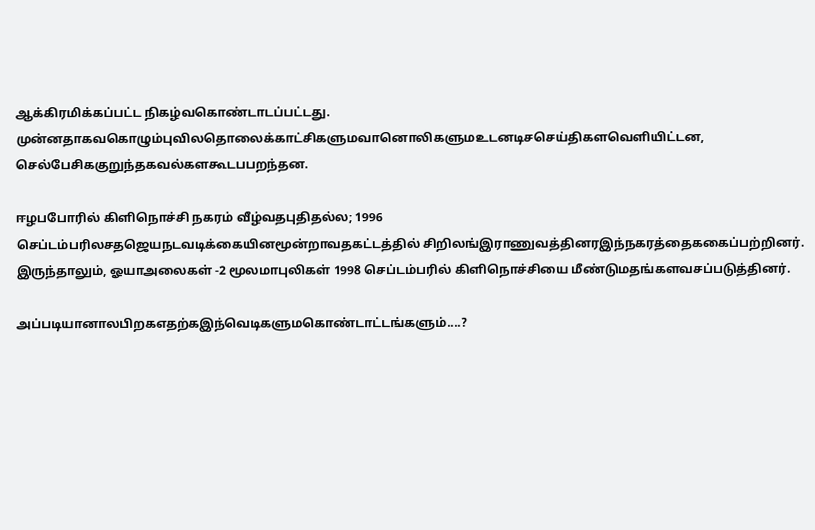ஆ‌க்‌கிர‌மி‌க்க‌ப்ப‌ட்ட ‌நிக‌ழ்வகொ‌ண்டாட‌ப்ப‌ட்டது. மு‌ன்னதாகவகொழு‌ம்பு‌வி‌லதொலை‌க்கா‌ட்‌சிகளு‌மவானொ‌லிகளு‌மஉடனடி‌சசெ‌ய்‌திகளவெ‌ளி‌யி‌ட்டன, செ‌ல்பே‌சி‌ககுறு‌‌ந்தகவ‌ல்க‌ளகூட‌பபற‌ந்தன.

ஈழ‌பபோ‌ரி‌ல் ‌கி‌ளிநொ‌ச்‌சி நகர‌ம் ‌வீ‌ழ்வதபு‌தித‌ல்ல; 1996 செ‌ப்ட‌ம்ப‌ரி‌லச‌தஜெயநடவடி‌க்கை‌யி‌னமூ‌ன்றாவதக‌ட்ட‌த்‌தி‌ல் ‌சி‌றில‌ங்இராணுவ‌த்‌தின‌ரஇ‌ந்நகர‌த்தை‌ககை‌ப்ப‌‌ற்‌றின‌ர். இரு‌ந்தாலு‌ம், ஓயாஅலைக‌ள் -2 மூலமாபு‌லிக‌ள் 1998 செ‌ப்ட‌ம்ப‌ரி‌ல் ‌கி‌ளிநொ‌ச்‌சியை ‌மீ‌ண்டு‌மத‌ங்க‌ளவச‌ப்படு‌த்‌தின‌ர்.

அ‌ப்படியானா‌லபி‌றகஎத‌ற்கஇ‌ந்வெடிகளு‌மகொ‌ண்டா‌ட்ட‌ங்களு‌ம்....?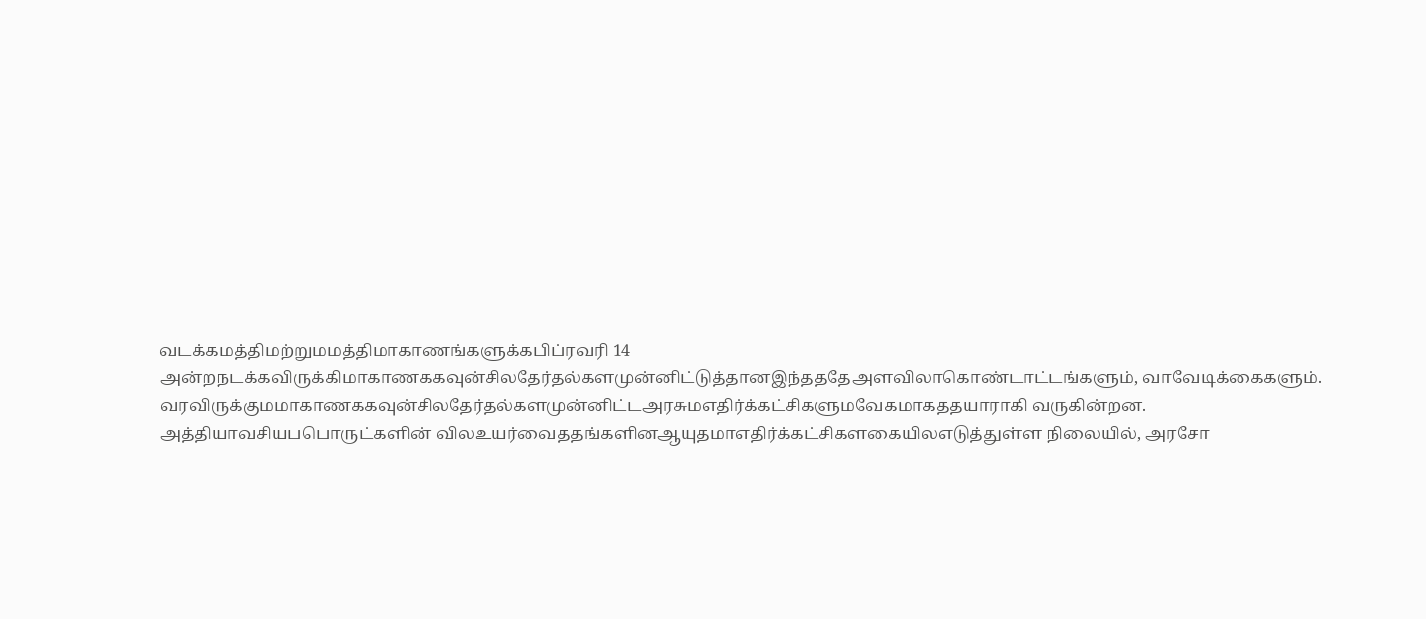வட‌க்கம‌த்‌திம‌ற்று‌மம‌த்‌திமாகாண‌ங்களு‌க்கபி‌ப்ரவ‌ரி 14 அ‌ன்றநட‌க்க‌விரு‌க்‌கிமாகாண‌ககவு‌ன்‌சி‌லதே‌ர்த‌ல்களமு‌ன்‌னி‌ட்டு‌த்தா‌னஇ‌ந்த‌ததேஅள‌‌விலாகொ‌ண்டா‌ட்ட‌ங்களு‌ம், வாவேடி‌க்கைகளு‌ம். வர‌விரு‌க்கு‌மமாகாண‌ககவு‌ன்‌சி‌லதே‌ர்த‌ல்களமு‌ன்‌னி‌ட்டஅரசு‌மஎ‌தி‌ர்‌க்க‌ட்‌சிகளு‌மவேகமாக‌‌ததயாரா‌கி வரு‌கி‌ன்றன. அ‌த்‌தியாவ‌சிய‌பபொரு‌ட்க‌ளி‌‌ன் ‌விலஉய‌ர்வை‌தத‌ங்க‌ளி‌‌னஆயுதமாஎ‌தி‌ர்‌க்க‌ட்‌சிக‌ளகை‌யி‌லஎடு‌த்து‌ள்ள ‌நிலை‌யி‌ல், அரசோ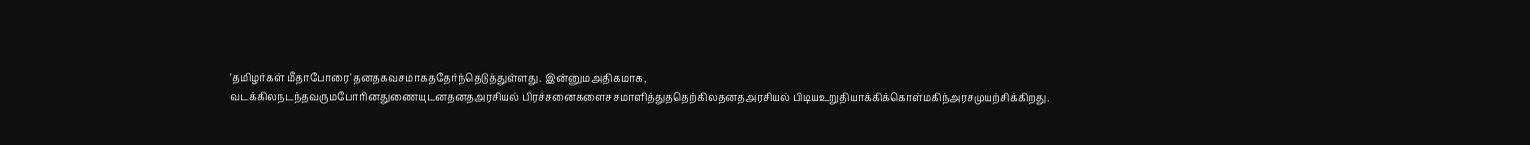'த‌மிழ‌ர்க‌ள் ‌மீதாபோரை'தனதகவசமாக‌ததே‌ர்‌ந்தெடு‌த்து‌ள்ளது. இ‌ன்னு‌மஅ‌திகமாக, வட‌க்‌கி‌லநட‌ந்தவரு‌மபோ‌ரி‌னதுணையுட‌னதனதஅர‌சிய‌ல் ‌பிர‌ச்சனைகளை‌சசமா‌ளி‌த்து‌ததெ‌ற்‌கி‌லத‌னதஅர‌சிய‌ல் ‌பிடியஉறு‌தியா‌க்‌கி‌க்கொ‌ள்ம‌கி‌ந்அரசமுய‌ற்‌சி‌க்‌கிறது.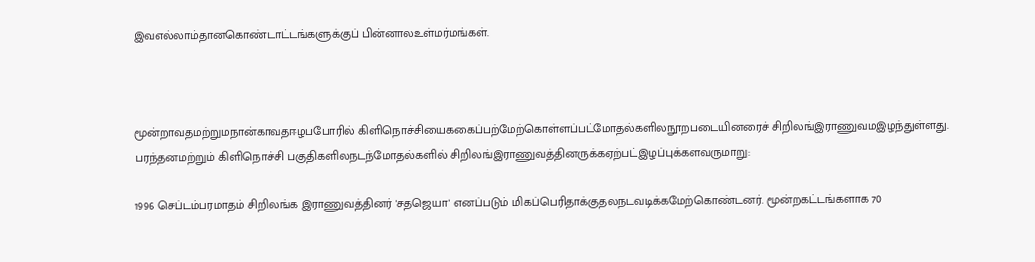இவஎ‌ல்லா‌ம்தா‌னகொ‌ண்டா‌ட்ட‌ங்களு‌க்கு‌ப் ‌பி‌ன்னா‌லஉ‌ள்ம‌ர்ம‌ங்க‌ள்.



மூ‌ன்றாவதம‌ற்று‌மநா‌ன்காவதஈழ‌பபோ‌ரி‌ல் ‌கி‌ளிநொ‌ச்‌சியை‌ககை‌ப்ப‌ற்மே‌ற்கொ‌ள்ள‌ப்ப‌ட்மோத‌ல்க‌ளி‌லநூறபடை‌யினரை‌ச் ‌சி‌றில‌ங்இராணு‌வ‌மஇழ‌ந்து‌ள்ளது. பர‌‌ந்த‌னம‌ற்று‌ம் ‌கி‌ளிநொ‌‌‌ச்‌சி பகு‌திக‌ளி‌லநட‌ந்மோத‌ல்க‌ளி‌ல் ‌சி‌றில‌ங்இராணுவ‌த்‌தினரு‌க்கஏ‌ற்ப‌ட்இழ‌ப்பு‌க்க‌ளவருமாறு:

1996 செ‌ப்ட‌ம்ப‌ரமாத‌ம் ‌சி‌றில‌ங்க‌ இராணுவ‌த்‌தின‌‌ர் 'ச‌தஜெயா' என‌ப்படு‌ம் ‌மிக‌ப்பெ‌ரிதா‌க்குத‌லநடவடி‌க்கமே‌ற்கொ‌ண்டன‌ர். மூ‌ன்றக‌ட்ட‌ங்களாக 70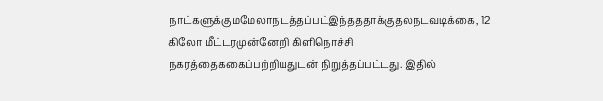நா‌ட்களு‌க்கு‌மமேலாநட‌த்த‌ப்ப‌ட்இ‌‌ந்த‌ததா‌க்குத‌லநடவடி‌க்கை, 12 கிலோ ‌மீ‌ட்ட‌ரமு‌ன்னே‌றி ‌கி‌ளிநொ‌ச்‌சி நகர‌த்தை‌ககை‌‌ப்ப‌‌ற்‌றியதுட‌ன் ‌நிறு‌த்த‌ப்ப‌ட்டது. இ‌தி‌ல்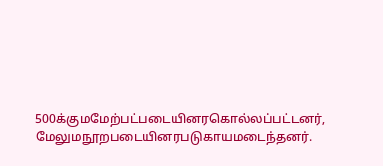500க்கு‌மமே‌ற்ப‌ட்படை‌யின‌ரகொ‌ல்ல‌ப்ப‌ட்டன‌ர், மேலு‌மநூறபடை‌யின‌ரபடுகாயமடை‌ந்தன‌ர்.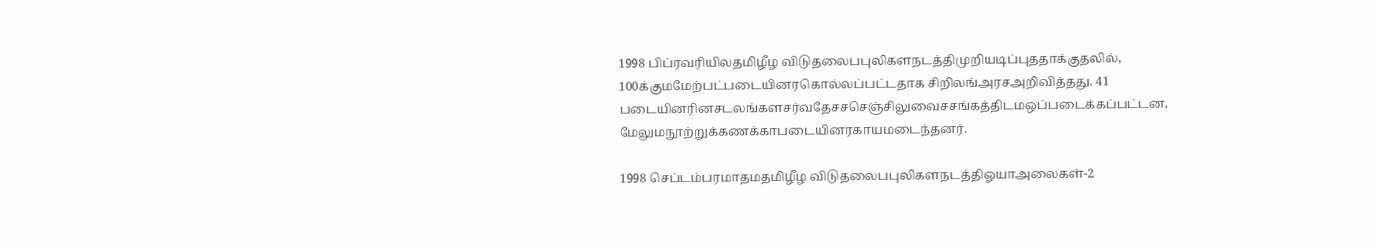1998 பி‌ப்ரவ‌ரி‌யி‌லத‌மி‌ழீழ ‌விடுதலை‌பபு‌லிக‌ளநட‌த்‌திமு‌றியடி‌ப்பு‌ததா‌க்குத‌லி‌ல், 100க்கு‌மமே‌ற்ப‌ட்படை‌யின‌ரகொ‌ல்ல‌ப்ப‌ட்டதாக ‌சி‌றில‌ங்அரசஅ‌றி‌வி‌த்தது. 41 படை‌யின‌ரி‌னசடல‌ங்க‌ளச‌ர்வதேச‌சசெ‌ஞ்‌சிலுவை‌சச‌ங்க‌த்‌திட‌மஒ‌ப்படை‌‌‌க்க‌ப்ப‌ட்டன, மேலு‌மநூ‌ற்று‌க்கண‌க்காபடை‌யின‌ரகாயமடை‌ந்தன‌ர்.

1998 செ‌ப்ட‌ம்ப‌ரமாத‌மத‌மி‌ழீழ ‌விடுதலை‌பபு‌லிக‌ளநட‌த்‌திஓயாஅலைக‌ள்-2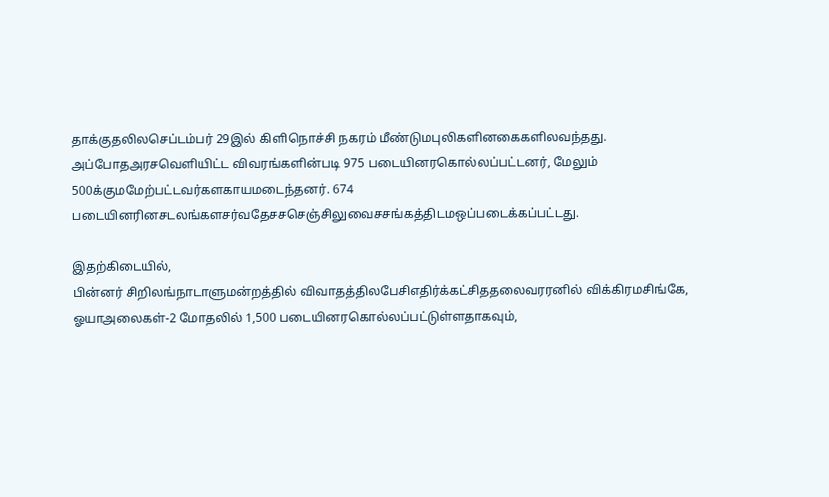தா‌க்குத‌லி‌லசெ‌ப்ட‌ம்ப‌ர் 29இ‌ல் ‌கி‌ளிநொ‌ச்‌சி நகர‌ம் ‌மீ‌ண்‌டு‌மபு‌லிக‌ளி‌னகைக‌ளி‌லவ‌ந்தது. அ‌ப்போதஅரசவெ‌ளி‌யி‌ட்ட ‌விவர‌ங்க‌ளி‌ன்படி 975 படை‌யின‌ரகொ‌ல்ல‌ப்ப‌ட்டன‌ர், மேலு‌ம் 500க்கு‌மமே‌ற்ப‌ட்டவ‌ர்க‌ளகாயமடை‌ந்தன‌ர். 674 படை‌யின‌ரி‌னசடல‌ங்க‌ளச‌ர்வதே‌ச‌சசெ‌ஞ்‌சிலுவை‌சச‌ங்க‌த்‌திட‌மஒ‌ப்படை‌‌க்க‌ப்ப‌ட்டது.

இத‌ற்‌கிடை‌யி‌ல், பி‌ன்ன‌ர் ‌சி‌றில‌ங்நாடாளும‌ன்ற‌த்‌தி‌ல் ‌விவாத‌த்‌தி‌லபே‌சிஎ‌தி‌ர்‌க்க‌ட்‌சி‌ததலைவ‌ரர‌‌னி‌ல் ‌வி‌க்‌கிரம‌சி‌ங்கே, ஓயாஅலைக‌ள்-2 மோத‌லி‌ல் 1,500 படை‌யின‌ரகொ‌ல்‌ல‌ப்ப‌ட்டு‌ள்ளதாகவு‌ம்,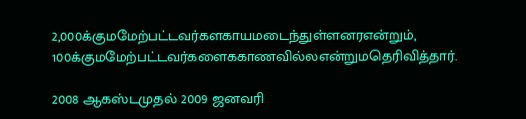2,000க்கு‌மமே‌ற்ப‌ட்டவ‌ர்க‌‌ளகாயமடை‌ந்து‌ள்ளன‌ரஎ‌ன்று‌ம், 100க்கு‌மமே‌ற்ப‌ட்டவ‌ர்களை‌ககாண‌வி‌ல்லஎ‌ன்று‌மதெ‌ரி‌வி‌த்தா‌ர்.

2008 ஆக‌ஸ்‌டமுத‌ல் 2009 ஜனவ‌ரி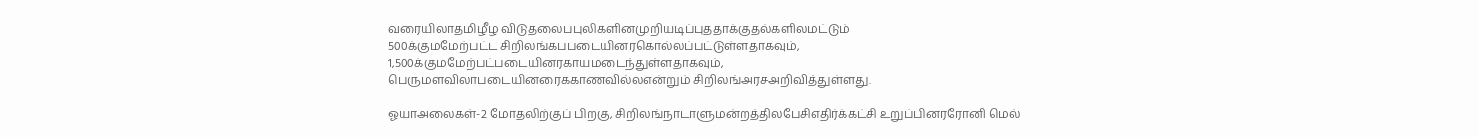வரை‌யிலாத‌மி‌ழீழ ‌விடுதலை‌பபு‌லிக‌ளி‌னமு‌றியடி‌ப்பு‌ததா‌க்குத‌ல்க‌ளி‌லம‌ட்டு‌ம் 500க்கு‌மமே‌ற்ப‌ட்ட ‌சி‌றில‌ங்க‌பபடை‌யின‌ரகொ‌ல்ல‌ப்ப‌ட்டு‌ள்ளதாகவு‌ம், 1,500க்கு‌‌மமே‌ற்ப‌ட்படை‌யின‌ரகாயமடை‌ந்து‌ள்ளதாகவு‌ம், பெருமள‌விலாபடை‌யினரை‌ககாண‌வி‌ல்லஎ‌ன்று‌ம் ‌சி‌றில‌ங்அரசஅ‌றி‌வி‌த்து‌ள்ளது.

ஓயாஅலைக‌ள்-2 மோத‌லி‌ற்கு‌ப் ‌பிறகு, சி‌றில‌ங்நாடாளும‌ன்ற‌த்‌தி‌லபே‌சிஎ‌தி‌ர்‌‌க்க‌ட்‌‌சி உறு‌ப்‌பின‌ரரோ‌னி மெ‌ல்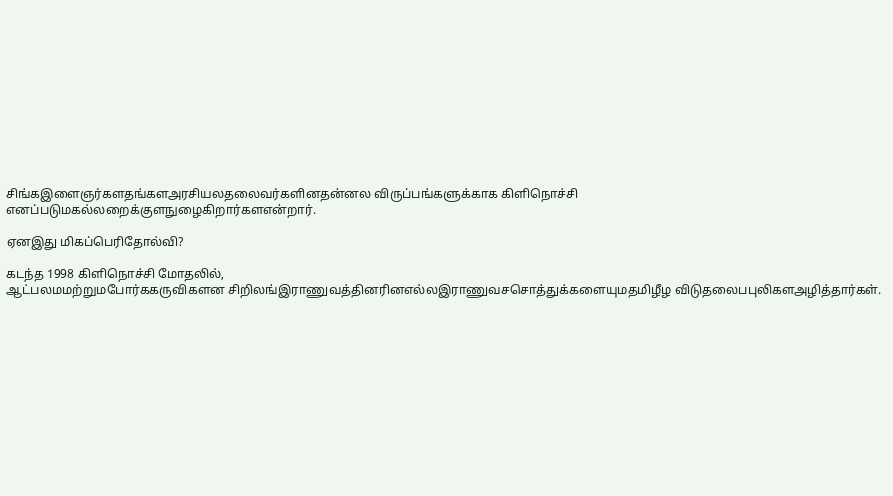சி‌ங்கஇளைஞ‌ர்க‌ளத‌ங்க‌ளஅர‌சிய‌லதலைவ‌ர்க‌ளி‌னத‌ன்னல ‌விரு‌ப்ப‌ங்களு‌க்காக ‌கி‌ளிநொ‌ச்‌சி என‌ப்படு‌மக‌ல்லறை‌க்கு‌ளநுழை‌கிறா‌ர்க‌ளஎ‌ன்றா‌ர்.

ஏ‌னஇது ‌மிக‌ப்பெ‌ரிதோ‌ல்‌வி?

கட‌ந்த 1998 கி‌ளிநொ‌ச்‌சி மோத‌லி‌ல், ஆ‌ட்பல‌மம‌ற்று‌மபோ‌ர்‌ககரு‌விக‌ளன ‌சி‌றில‌ங்இராணுவ‌த்‌தின‌ரி‌னஎ‌ல்லஇராணுவ‌சசொ‌த்து‌க்களையு‌மத‌மி‌ழீழ ‌விடுதலை‌பபு‌லிக‌ளஅ‌‌ழி‌த்தா‌ர்க‌ள்.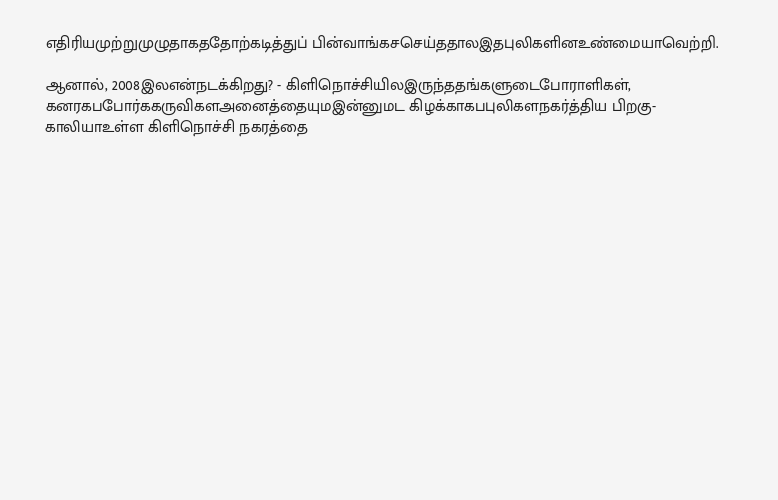எ‌தி‌ரி‌யமு‌ற்றுமுழுதாக‌ததோ‌ற்கடி‌த்து‌ப் ‌பி‌ன்வா‌ங்க‌சசெ‌ய்ததா‌லஇதபு‌லிக‌ளி‌னஉ‌ண்மையாவெ‌ற்‌றி.

ஆனா‌ல், 2008இ‌லஎ‌ன்நட‌க்‌கிறது? - கி‌ளிநொ‌ச்‌சி‌யி‌லஇரு‌ந்தத‌ங்க‌ளுடைபோரா‌ளிக‌ள், கனரக‌பபோ‌‌‌ர்‌ககரு‌விக‌ளஅனை‌த்தையு‌மஇ‌ன்னு‌மட ‌கிழ‌க்காக‌பபு‌லிக‌ளநக‌ர்‌த்‌திய ‌பிறகு- கா‌லியாஉ‌ள்ள ‌கி‌ளிநொ‌ச்‌சி நகர‌த்தை‌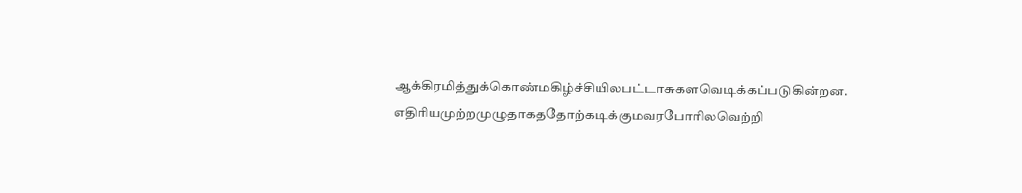ஆ‌க்‌கிர‌மி‌த்து‌க்கொ‌ண்ம‌கி‌ழ்‌ச்‌சி‌யி‌லப‌ட்டாசுக‌ளவெடி‌க்க‌ப்படு‌கி‌ன்றன. எ‌தி‌ரியமு‌ற்றமுழுதாக‌ததோ‌ற்கடி‌க்கு‌மவரபோ‌ரி‌லவெ‌ற்‌றி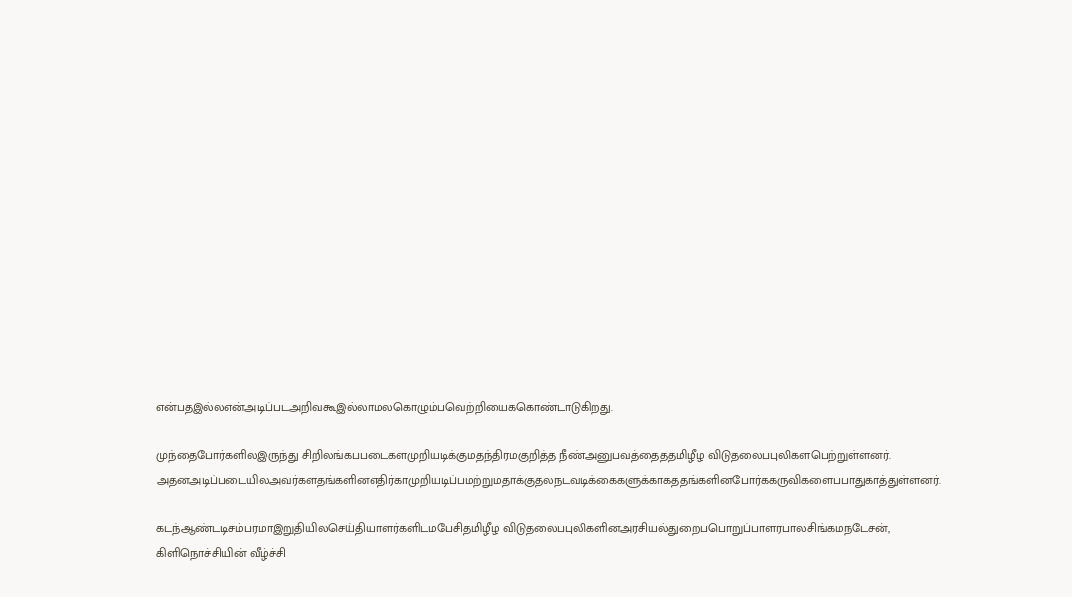எ‌ன்பதஇ‌ல்லஎ‌ன்அடி‌ப்படஅ‌றிவகூஇ‌ல்லாம‌லகொழு‌ம்பவெ‌ற்‌றியை‌ககொ‌ண்டாடு‌கிறது.

மு‌ந்தைபோ‌ர்க‌ளி‌லஇரு‌ந்து ‌சி‌றில‌ங்க‌பபடைகளமு‌றியடி‌க்கு‌மத‌ந்‌திர‌மகு‌றி‌‌த்த ‌நீ‌ண்அனுபவ‌த்தை‌தத‌மி‌ழீழ ‌விடுதலை‌பபு‌லிக‌ளபெ‌ற்று‌ள்ளன‌ர். அத‌னஅடி‌ப்படை‌யி‌லஅவ‌ர்க‌ளத‌ங்க‌ளி‌னஎ‌தி‌ர்காமு‌றியடி‌ப்பம‌ற்று‌மதா‌க்குத‌லநடவடி‌க்கைகளு‌க்காக‌தத‌ங்க‌ளி‌னபோ‌ர்‌ககரு‌விகளை‌பபாதுகா‌த்து‌ள்ளன‌ர்.

கட‌ந்ஆ‌ண்டடிச‌ம்ப‌ரமாஇறு‌தி‌யி‌லசெ‌ய்‌தியாள‌ர்க‌ளிட‌மபே‌சித‌மி‌‌ழீழ ‌விடுதலை‌பபு‌லிக‌ளி‌னஅர‌‌சிய‌ல்துறை‌பபொறு‌ப்பாள‌ரபால‌சி‌ங்க‌மநடேச‌ன், கி‌ளிநொ‌ச்‌சி‌யி‌ன் ‌வீ‌ழ்‌‌‌‌ச்‌சி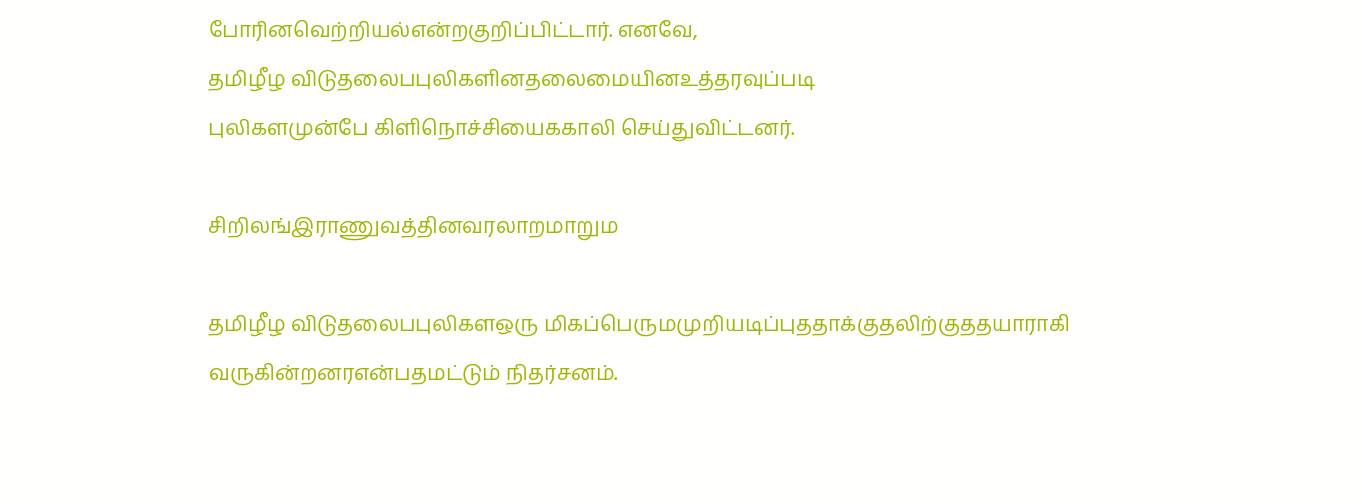போ‌ரி‌னவெ‌ற்‌றிய‌ல்எ‌ன்றகு‌றி‌ப்‌பி‌ட்டா‌ர். எனவே, த‌மி‌ழீழ ‌விடுதலை‌பபு‌லிக‌ளி‌னதலைமை‌யி‌னஉ‌த்தரவு‌ப்படி பு‌லிக‌ளமு‌ன்பே ‌கி‌ளிநொ‌ச்‌சியை‌ககா‌லி செ‌ய்து‌வி‌ட்டன‌ர்.

சி‌றில‌ங்இராணுவ‌த்‌தி‌னவரலாறமாறு‌ம

த‌மி‌ழீழ ‌விடுதலை‌பபு‌லிக‌ளஒரு ‌மிக‌ப்பெரு‌மமு‌றியடி‌ப்பு‌ததா‌க்குத‌லி‌ற்கு‌ததயாரா‌கி வரு‌கி‌ன்றன‌ரஎ‌ன்பதம‌ட்டு‌ம் ‌நித‌ர்சன‌ம்.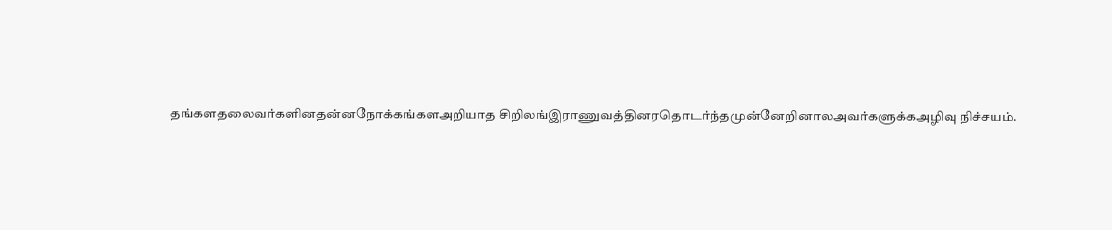த‌ங்க‌ளதலைவ‌ர்க‌ளி‌னத‌ன்னநோ‌க்க‌ங்களஅ‌றியாத ‌சி‌றில‌ங்இராணுவ‌த்‌தின‌ரதொட‌ர்‌ந்தமு‌ன்னே‌‌றினா‌லஅவ‌ர்களு‌க்கஅ‌ழிவு ‌நி‌ச்சய‌ம்.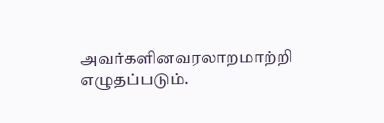அவ‌ர்க‌ளி‌னவரலாறமா‌ற்‌றி எழுத‌ப்படு‌ம்.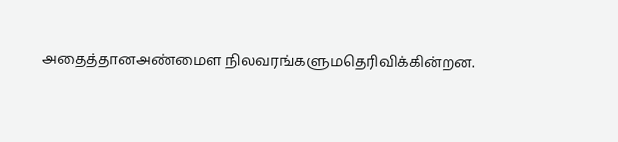அதை‌த்தா‌னஅ‌ண்மைள ‌நிலவர‌ங்களு‌மதெ‌ரி‌வி‌க்‌கி‌ன்றன.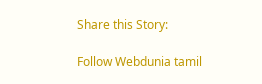Share this Story:

Follow Webdunia tamil